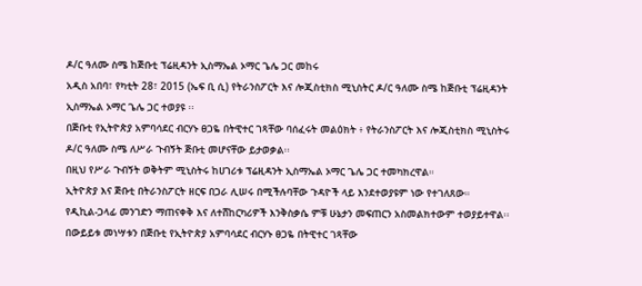ዶ/ር ዓለሙ ስሜ ከጅቡቲ ፕሬዚዳንት ኢስማኤል ኦማር ጌሌ ጋር መከሩ
አዲስ አበባ፣ የካቲት 28፣ 2015 (ኤፍ ቢ ሲ) የትራንስፖርት እና ሎጂስቲክስ ሚኒስትር ዶ/ር ዓለሙ ስሜ ከጅቡቲ ፕሬዚዳንት ኢስማኤል ኦማር ጌሌ ጋር ተወያዩ ፡፡
በጅቡቲ የኢትዮጵያ አምባሳደር ብርሃኑ ፀጋዬ በትዊተር ገጻቸው ባሰፈሩት መልዕክት ፥ የትራንስፖርት እና ሎጂስቲክስ ሚኒስትሩ ዶ/ር ዓለሙ ስሜ ለሥራ ጉብኝት ጅቡቲ መሆናቸው ይታወቃል፡፡
በዚህ የሥራ ጉብኝት ወቅትም ሚኒስትሩ ከሀገሪቱ ፕሬዚዳንት ኢስማኤል ኦማር ጌሌ ጋር ተመካክረዋል።
ኢትዮጵያ እና ጅቡቲ በትራንስፖርት ዘርፍ በጋራ ሊሠሩ በሚችሉባቸው ጉዳዮች ላይ እንደተወያዩም ነው የተገለጸው።
የዲኪል-ጋላፊ መንገድን ማጠናቀቅ እና ለተሸከርካሪዎች እንቅስቃሴ ምቹ ሁኔታን መፍጠርን አስመልክተውም ተወያይተዋል፡፡
በውይይቱ መነሣቱን በጅቡቲ የኢትዮጵያ አምባሳደር ብርሃኑ ፀጋዬ በትዊተር ገጻቸው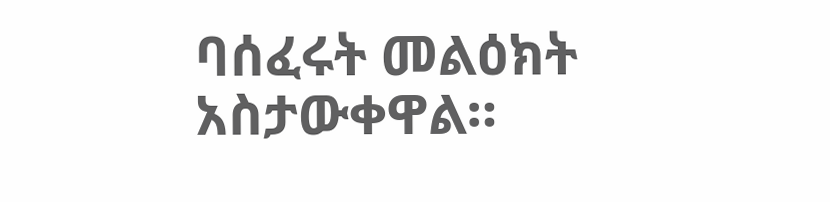ባሰፈሩት መልዕክት አስታውቀዋል።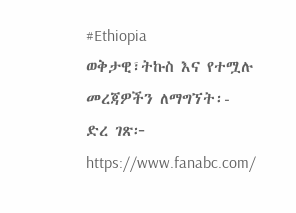#Ethiopia
ወቅታዊ፣ትኩስ እና የተሟሉ መረጃዎችን ለማግኘት፡-
ድረ ገጽ፦ https://www.fanabc.com/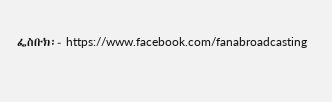ፌስቡክ፡- https://www.facebook.com/fanabroadcasting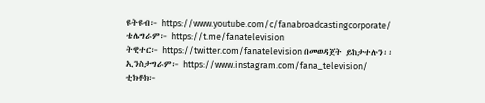ዩትዩብ፦ https://www.youtube.com/c/fanabroadcastingcorporate/
ቴሌግራም፦ https://t.me/fanatelevision
ትዊተር፦ https://twitter.com/fanatelevision በመወዳጀት ይከታተሉን፡፡
ኢንስታግራም፦ https://www.instagram.com/fana_television/
ቲክቶክ፦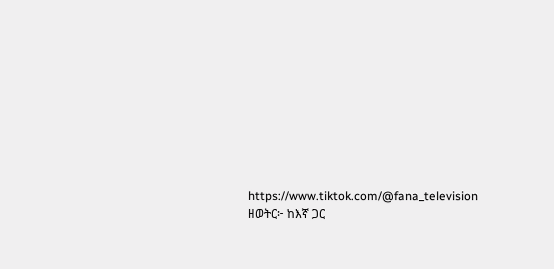https://www.tiktok.com/@fana_television
ዘወትር፦ ከእኛ ጋር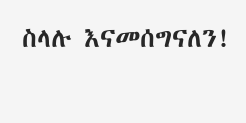ስላሉ እናመሰግናለን!